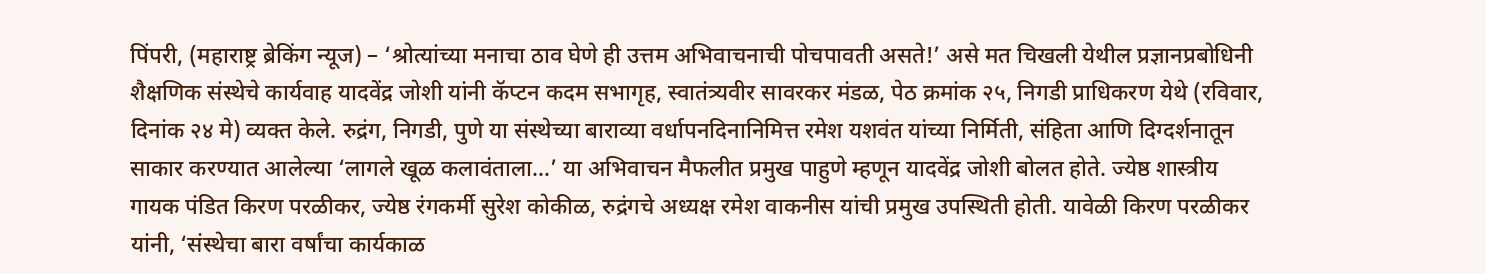पिंपरी, (महाराष्ट्र ब्रेकिंग न्यूज) – ‘श्रोत्यांच्या मनाचा ठाव घेणे ही उत्तम अभिवाचनाची पोचपावती असते!’ असे मत चिखली येथील प्रज्ञानप्रबोधिनी शैक्षणिक संस्थेचे कार्यवाह यादवेंद्र जोशी यांनी कॅप्टन कदम सभागृह, स्वातंत्र्यवीर सावरकर मंडळ, पेठ क्रमांक २५, निगडी प्राधिकरण येथे (रविवार, दिनांक २४ मे) व्यक्त केले. रुद्रंग, निगडी, पुणे या संस्थेच्या बाराव्या वर्धापनदिनानिमित्त रमेश यशवंत यांच्या निर्मिती, संहिता आणि दिग्दर्शनातून साकार करण्यात आलेल्या ‘लागले खूळ कलावंताला…’ या अभिवाचन मैफलीत प्रमुख पाहुणे म्हणून यादवेंद्र जोशी बोलत होते. ज्येष्ठ शास्त्रीय गायक पंडित किरण परळीकर, ज्येष्ठ रंगकर्मी सुरेश कोकीळ, रुद्रंगचे अध्यक्ष रमेश वाकनीस यांची प्रमुख उपस्थिती होती. यावेळी किरण परळीकर यांनी, ‘संस्थेचा बारा वर्षांचा कार्यकाळ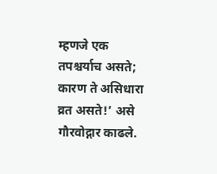म्हणजे एक तपश्चर्याच असते; कारण ते असिधारा व्रत असते!’ असे गौरवोद्गार काढले.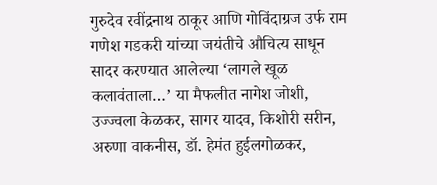गुरुदेव रवींद्रनाथ ठाकूर आणि गोविंदाग्रज उर्फ राम गणेश गडकरी यांच्या जयंतीचे औचित्य साधून सादर करण्यात आलेल्या ‘लागले खूळ कलावंताला…’ या मैफलीत नागेश जोशी, उज्ज्वला केळकर, सागर यादव, किशोरी सरीन, अरुणा वाकनीस, डॉ. हेमंत हुईलगोळकर,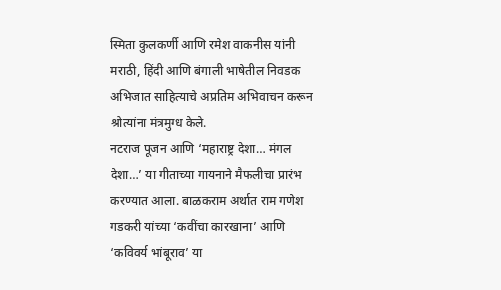स्मिता कुलकर्णी आणि रमेश वाकनीस यांनी मराठी, हिंदी आणि बंगाली भाषेतील निवडक अभिजात साहित्याचे अप्रतिम अभिवाचन करून श्रोत्यांना मंत्रमुग्ध केले.
नटराज पूजन आणि ‘महाराष्ट्र देशा… मंगल देशा…’ या गीताच्या गायनाने मैफलीचा प्रारंभ करण्यात आला. बाळकराम अर्थात राम गणेश गडकरी यांच्या ‘कवींचा कारखाना’ आणि ‘कविवर्य भांबूराव’ या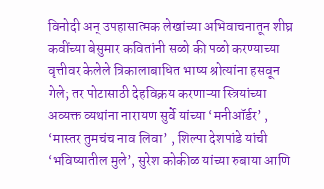विनोदी अन् उपहासात्मक लेखांच्या अभिवाचनातून शीघ्र कवींच्या बेसुमार कवितांनी सळो की पळो करण्याच्या वृत्तीवर केलेले त्रिकालाबाधित भाष्य श्रोत्यांना हसवून गेले; तर पोटासाठी देहविक्रय करणाऱ्या स्त्रियांच्या अव्यक्त व्यथांना नारायण सुर्वे यांच्या ‘मनीऑर्डर’ , ‘मास्तर तुमचंच नाव लिवा’ , शिल्पा देशपांडे यांची ‘भविष्यातील मुले’, सुरेश कोकीळ यांच्या रुबाया आणि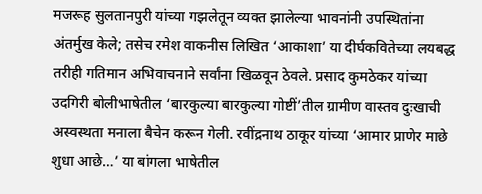मजरूह सुलतानपुरी यांच्या गझलेतून व्यक्त झालेल्या भावनांनी उपस्थितांना अंतर्मुख केले; तसेच रमेश वाकनीस लिखित ‘आकाशा’ या दीर्घकवितेच्या लयबद्ध तरीही गतिमान अभिवाचनाने सर्वांना खिळवून ठेवले. प्रसाद कुमठेकर यांच्या उदगिरी बोलीभाषेतील ‘बारकुल्या बारकुल्या गोष्टीं’तील ग्रामीण वास्तव दुःखाची अस्वस्थता मनाला बैचेन करून गेली. रवींद्रनाथ ठाकूर यांच्या ‘आमार प्राणेर माछे शुधा आछे…’ या बांगला भाषेतील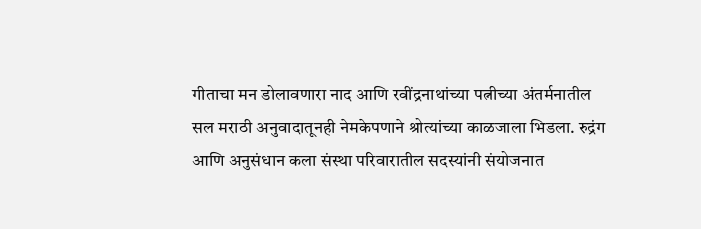गीताचा मन डोलावणारा नाद आणि रवींद्रनाथांच्या पत्नीच्या अंतर्मनातील सल मराठी अनुवादातूनही नेमकेपणाने श्रोत्यांच्या काळजाला भिडला. रुद्रंग आणि अनुसंधान कला संस्था परिवारातील सदस्यांनी संयोजनात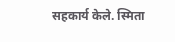सहकार्य केले. स्मिता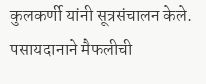कुलकर्णी यांनी सूत्रसंचालन केले. पसायदानाने मैफलीची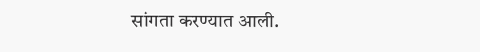सांगता करण्यात आली.